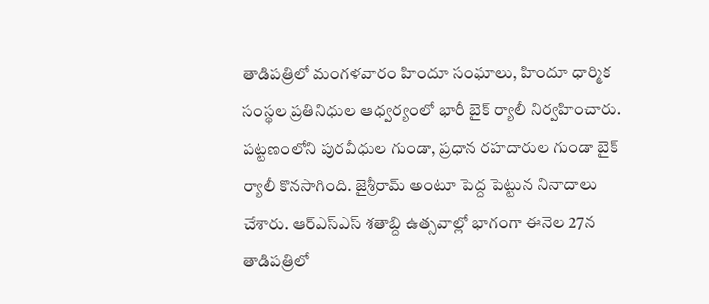తాడిపత్రిలో మంగళవారం హిందూ సంఘాలు, హిందూ ధార్మిక సంస్థల ప్రతినిధుల ఆధ్వర్యంలో భారీ బైక్ ర్యాలీ నిర్వహించారు. పట్టణంలోని పురవీధుల గుండా, ప్రధాన రహదారుల గుండా బైక్ ర్యాలీ కొనసాగింది. జైశ్రీరామ్ అంటూ పెద్ద పెట్టున నినాదాలు చేశారు. ఆర్ఎస్ఎస్ శతాబ్ది ఉత్సవాల్లో భాగంగా ఈనెల 27న తాడిపత్రిలో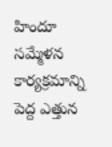హిందూ సమ్మేళన కార్యక్రమాన్ని పెద్ద ఎత్తున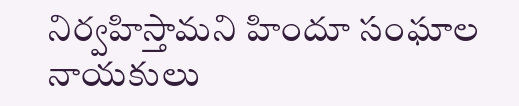నిర్వహిస్తామని హిందూ సంఘాల నాయకులు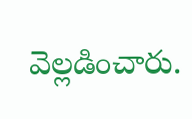వెల్లడించారు.